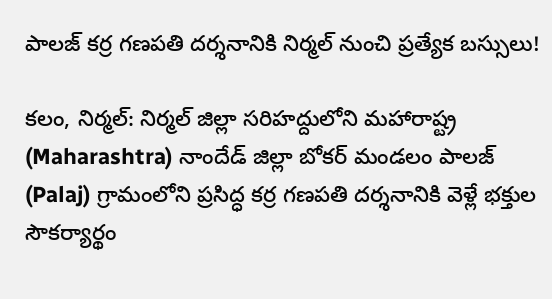పాలజ్ కర్ర గణపతి దర్శనానికి నిర్మల్ నుంచి ప్రత్యేక బస్సులు!

కలం, నిర్మల్: నిర్మల్ జిల్లా సరిహద్దులోని మహారాష్ట్ర (Maharashtra) నాందేడ్ జిల్లా బోకర్ మండలం పాలజ్‌ (Palaj) గ్రామంలోని ప్రసిద్ధ కర్ర గణపతి దర్శనానికి వెళ్లే భక్తుల సౌకర్యార్థం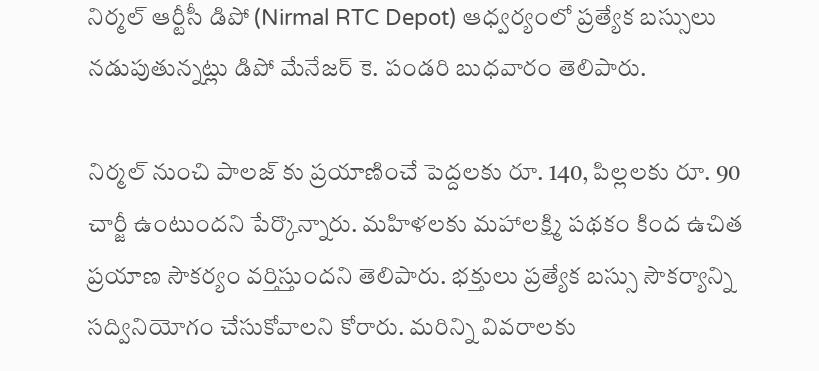నిర్మల్ ఆర్టీసీ డిపో (Nirmal RTC Depot) ఆధ్వర్యంలో ప్రత్యేక బస్సులు నడుపుతున్నట్లు డిపో మేనేజర్ కె. పండరి బుధవారం తెలిపారు.

నిర్మల్ నుంచి పాలజ్‌ కు ప్రయాణించే పెద్దలకు రూ. 140, పిల్లలకు రూ. 90 చార్జీ ఉంటుందని పేర్కొన్నారు. మహిళలకు మహాలక్ష్మి పథకం కింద ఉచిత ప్రయాణ సౌకర్యం వర్తిస్తుందని తెలిపారు. భక్తులు ప్రత్యేక బస్సు సౌకర్యాన్ని సద్వినియోగం చేసుకోవాలని కోరారు. మరిన్ని వివరాలకు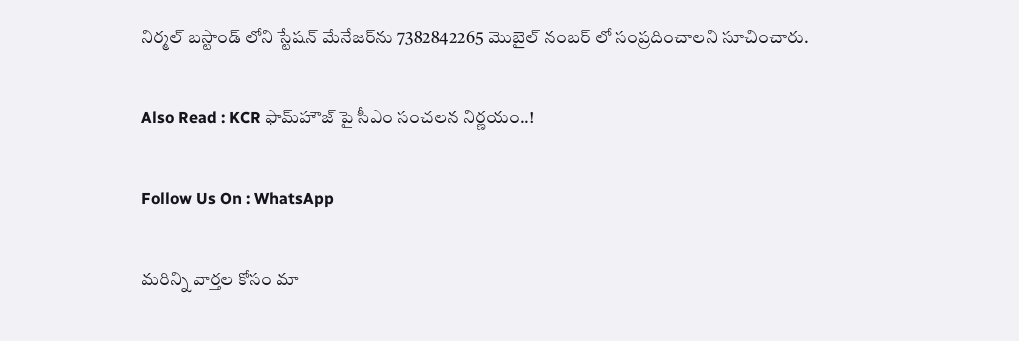నిర్మల్ బస్టాండ్‌ లోని స్టేషన్ మేనేజర్‌ను 7382842265 మొబైల్ నంబర్‌ లో సంప్రదించాలని సూచించారు.

Also Read : KCR ఫామ్‌హౌజ్‌ పై సీఎం సంచలన నిర్ణయం..!

Follow Us On : WhatsApp

మ‌రిన్ని వార్త‌ల కోసం మా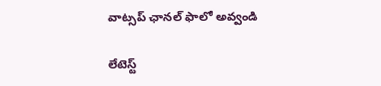వాట్స‌ప్ ఛాన‌ల్ ఫాలో అవ్వండి

లేటెస్ట్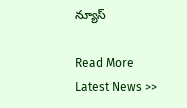న్యూస్‌

Read More Latest News >>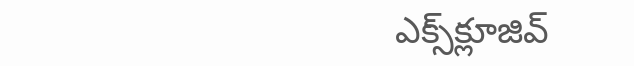ఎక్స్‌క్లూజివ్‌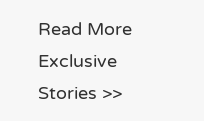Read More Exclusive Stories >>